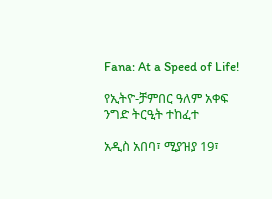Fana: At a Speed of Life!

የኢትዮ-ቻምበር ዓለም አቀፍ  ንግድ ትርዒት ተከፈተ

አዲስ አበባ፣ ሚያዝያ 19፣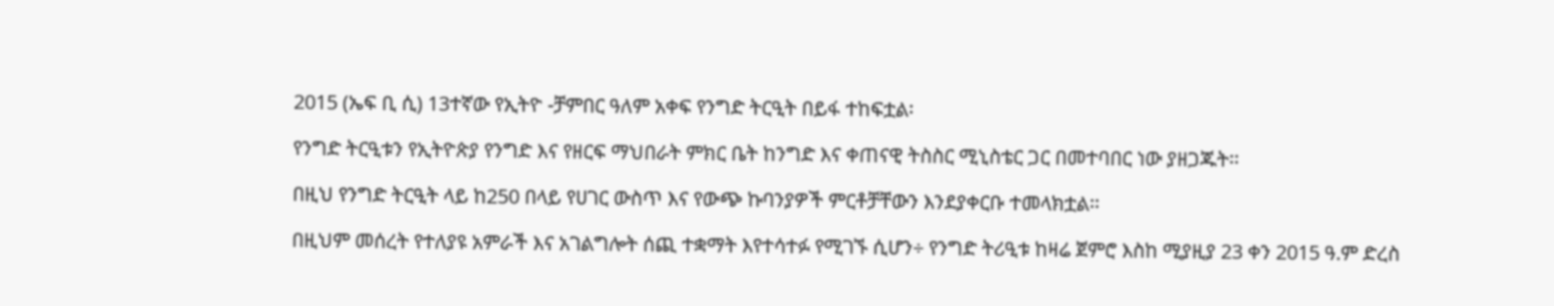2015 (ኤፍ ቢ ሲ) 13ተኛው የኢትዮ -ቻምበር ዓለም አቀፍ የንግድ ትርዒት በይፋ ተከፍቷል፡

የንግድ ትርዒቱን የኢትዮጵያ የንግድ እና የዘርፍ ማህበራት ምክር ቤት ከንግድ እና ቀጠናዊ ትስስር ሚኒስቴር ጋር በመተባበር ነው ያዘጋጁት፡፡

በዚህ የንግድ ትርዒት ላይ ከ250 በላይ የሀገር ውስጥ እና የውጭ ኩባንያዎች ምርቶቻቸውን እንደያቀርቡ ተመላክቷል፡፡

በዚህም መሰረት የተለያዩ አምራች እና አገልግሎት ሰጪ ተቋማት እየተሳተፉ የሚገኙ ሲሆን÷ የንግድ ትሪዒቱ ከዛሬ ጀምሮ እስከ ሚያዚያ 23 ቀን 2015 ዓ.ም ድረስ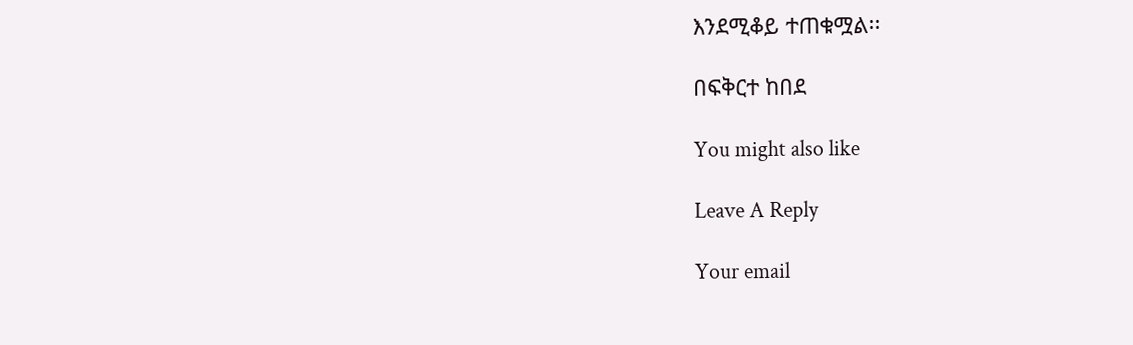እንደሚቆይ ተጠቁሟል፡፡

በፍቅርተ ከበደ

You might also like

Leave A Reply

Your email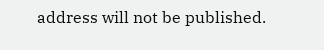address will not be published.